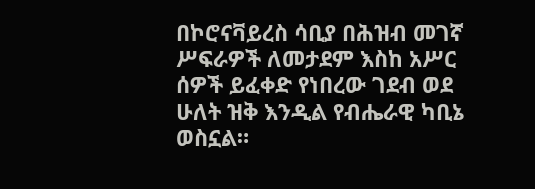በኮሮናቫይረስ ሳቢያ በሕዝብ መገኛ ሥፍራዎች ለመታደም እስከ አሥር ሰዎች ይፈቀድ የነበረው ገደብ ወደ ሁለት ዝቅ እንዲል የብሔራዊ ካቢኔ ወስኗል።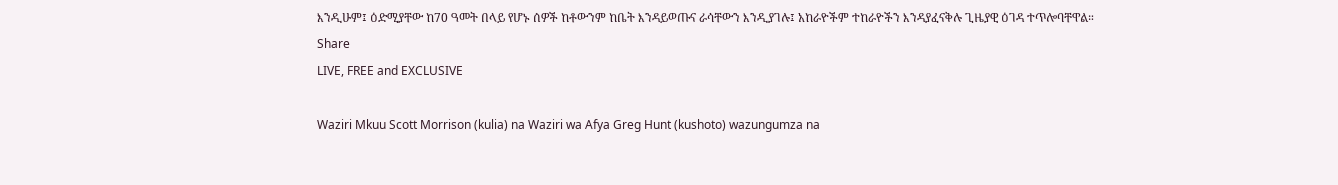እንዲሁም፤ ዕድሚያቸው ከ70 ዓመት በላይ የሆኑ ሰዎች ከቶውንም ከቤት እንዳይወጡና ራሳቸውን እንዲያገሉ፤ አከራዮችም ተከራዮችን እንዳያፈናቅሉ ጊዜያዊ ዕገዳ ተጥሎባቸዋል።
Share
LIVE, FREE and EXCLUSIVE

Waziri Mkuu Scott Morrison (kulia) na Waziri wa Afya Greg Hunt (kushoto) wazungumza na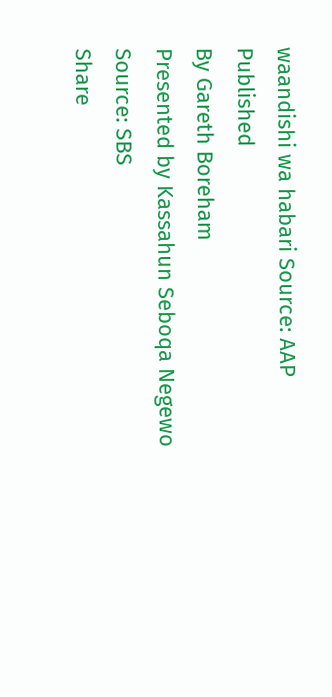waandishi wa habari Source: AAP
Published
By Gareth Boreham
Presented by Kassahun Seboqa Negewo
Source: SBS
Share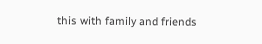this with family and friends